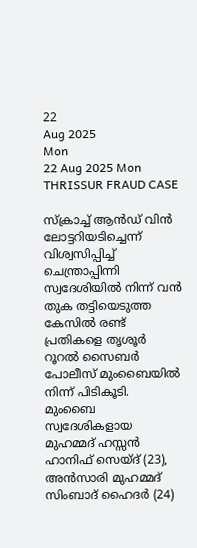22
Aug 2025
Mon
22 Aug 2025 Mon
THRISSUR FRAUD CASE

സ്‌ക്രാച്ച് ആന്‍ഡ് വിന്‍ ലോട്ടറിയടിച്ചെന്ന് വിശ്വസിപ്പിച്ച് ചെന്ത്രാപ്പിന്നി സ്വദേശിയില്‍ നിന്ന് വന്‍ തുക തട്ടിയെടുത്ത കേസില്‍ രണ്ട് പ്രതികളെ തൃശൂര്‍ റൂറല്‍ സൈബര്‍ പോലീസ് മുംബൈയില്‍ നിന്ന് പിടികൂടി. മുംബൈ സ്വദേശികളായ മുഹമ്മദ് ഹസ്സന്‍ ഹാനിഫ് സെയ്ദ് (23), അന്‍സാരി മുഹമ്മദ് സിംബാദ് ഹൈദര്‍ (24)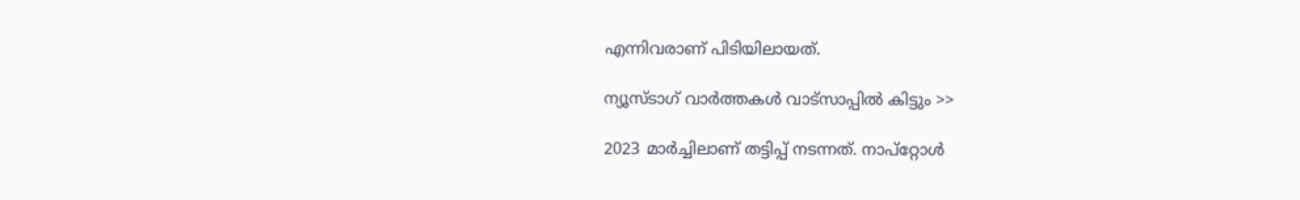എന്നിവരാണ് പിടിയിലായത്.

ന്യൂസ്ടാഗ് വാര്‍ത്തകള്‍ വാട്‌സാപ്പില്‍ കിട്ടും >>

2023 മാര്‍ച്ചിലാണ് തട്ടിപ്പ് നടന്നത്. നാപ്‌റ്റോള്‍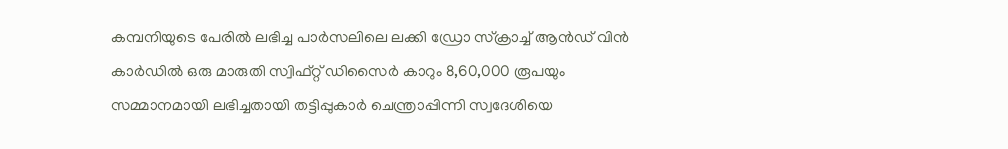കമ്പനിയുടെ പേരില്‍ ലഭിച്ച പാര്‍സലിലെ ലക്കി ഡ്രോ സ്‌ക്രാച്ച് ആന്‍ഡ് വിന്‍ കാര്‍ഡില്‍ ഒരു മാരുതി സ്വിഫ്റ്റ് ഡിസൈര്‍ കാറും 8,60,000 രൂപയും സമ്മാനമായി ലഭിച്ചതായി തട്ടിപ്പുകാര്‍ ചെന്ത്രാപ്പിന്നി സ്വദേശിയെ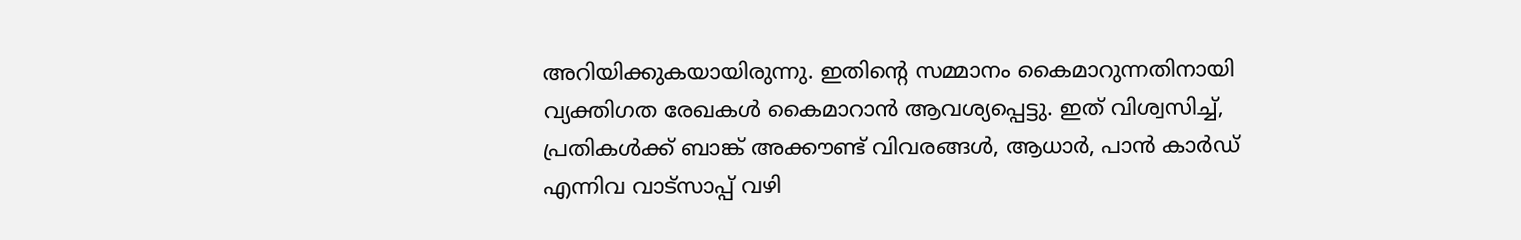അറിയിക്കുകയായിരുന്നു. ഇതിന്റെ സമ്മാനം കൈമാറുന്നതിനായി വ്യക്തിഗത രേഖകള്‍ കൈമാറാന്‍ ആവശ്യപ്പെട്ടു. ഇത് വിശ്വസിച്ച്, പ്രതികള്‍ക്ക് ബാങ്ക് അക്കൗണ്ട് വിവരങ്ങള്‍, ആധാര്‍, പാന്‍ കാര്‍ഡ് എന്നിവ വാട്‌സാപ്പ് വഴി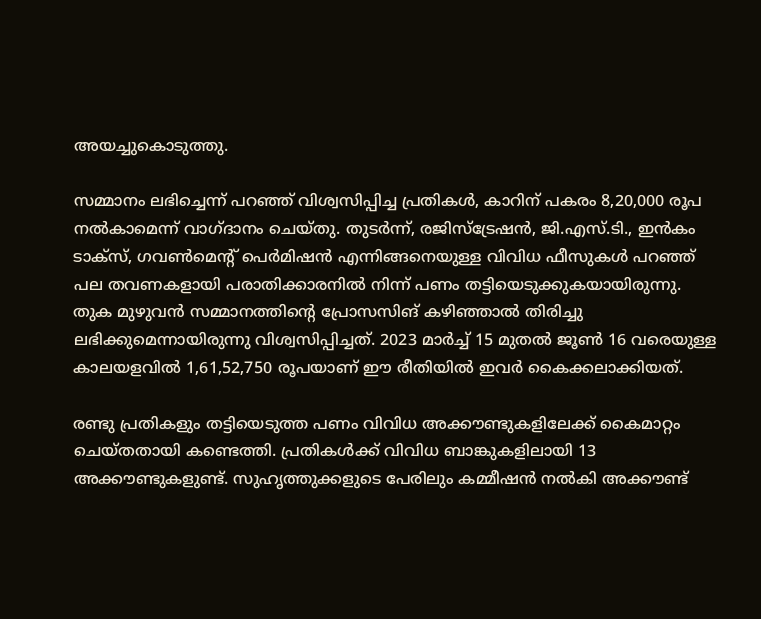അയച്ചുകൊടുത്തു.

സമ്മാനം ലഭിച്ചെന്ന് പറഞ്ഞ് വിശ്വസിപ്പിച്ച പ്രതികള്‍, കാറിന് പകരം 8,20,000 രൂപ നല്‍കാമെന്ന് വാഗ്ദാനം ചെയ്തു. തുടര്‍ന്ന്, രജിസ്‌ട്രേഷന്‍, ജി.എസ്.ടി., ഇന്‍കം ടാക്‌സ്, ഗവണ്‍മെന്റ് പെര്‍മിഷന്‍ എന്നിങ്ങനെയുള്ള വിവിധ ഫീസുകള്‍ പറഞ്ഞ് പല തവണകളായി പരാതിക്കാരനില്‍ നിന്ന് പണം തട്ടിയെടുക്കുകയായിരുന്നു. തുക മുഴുവന്‍ സമ്മാനത്തിന്റെ പ്രോസസിങ് കഴിഞ്ഞാല്‍ തിരിച്ചു ലഭിക്കുമെന്നായിരുന്നു വിശ്വസിപ്പിച്ചത്. 2023 മാര്‍ച്ച് 15 മുതല്‍ ജൂണ്‍ 16 വരെയുള്ള കാലയളവില്‍ 1,61,52,750 രൂപയാണ് ഈ രീതിയില്‍ ഇവര്‍ കൈക്കലാക്കിയത്.

രണ്ടു പ്രതികളും തട്ടിയെടുത്ത പണം വിവിധ അക്കൗണ്ടുകളിലേക്ക് കൈമാറ്റം ചെയ്തതായി കണ്ടെത്തി. പ്രതികള്‍ക്ക് വിവിധ ബാങ്കുകളിലായി 13 അക്കൗണ്ടുകളുണ്ട്. സുഹൃത്തുക്കളുടെ പേരിലും കമ്മീഷന്‍ നല്‍കി അക്കൗണ്ട്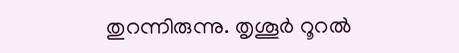തുറന്നിരുന്നു. തൃശൂര്‍ റൂറല്‍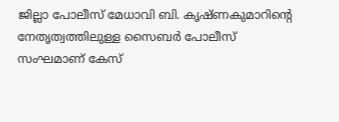ജില്ലാ പോലീസ് മേധാവി ബി. കൃഷ്ണകുമാറിന്റെ നേതൃത്വത്തിലുള്ള സൈബര്‍ പോലീസ് സംഘമാണ് കേസ്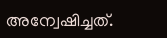അന്വേഷിച്ചത്.